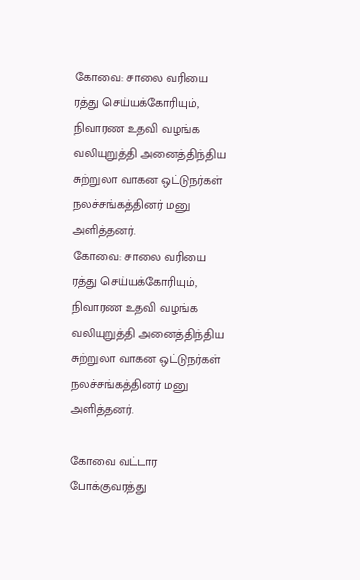கோவை: சாலை வரியை ரத்து செய்யக்கோரியும், நிவாரண உதவி வழங்க வலியுறுத்தி அனைத்திந்திய சுற்றுலா வாகன ஒட்டுநர்கள் நலச்சங்கத்தினர் மனு அளித்தனர்.
கோவை: சாலை வரியை ரத்து செய்யக்கோரியும், நிவாரண உதவி வழங்க வலியுறுத்தி அனைத்திந்திய சுற்றுலா வாகன ஒட்டுநர்கள் நலச்சங்கத்தினர் மனு அளித்தனர்.

கோவை வட்டார போக்குவரத்து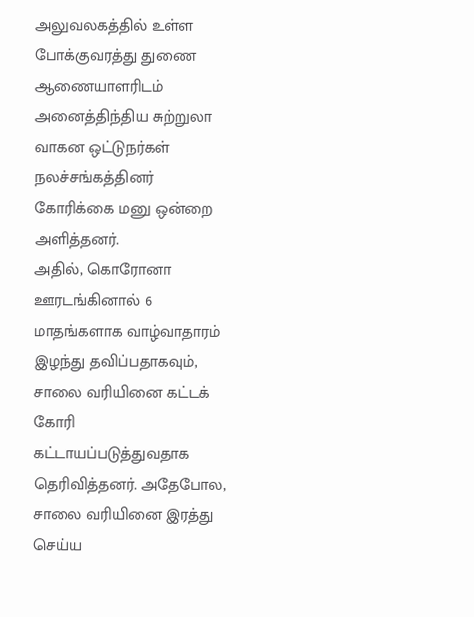அலுவலகத்தில் உள்ள போக்குவரத்து துணை ஆணையாளரிடம் அனைத்திந்திய சுற்றுலா வாகன ஒட்டுநர்கள் நலச்சங்கத்தினர் கோரிக்கை மனு ஒன்றை அளித்தனர்.
அதில், கொரோனா ஊரடங்கினால் 6 மாதங்களாக வாழ்வாதாரம் இழந்து தவிப்பதாகவும், சாலை வரியினை கட்டக் கோரி கட்டாயப்படுத்துவதாக தெரிவித்தனர். அதேபோல, சாலை வரியினை இரத்து செய்ய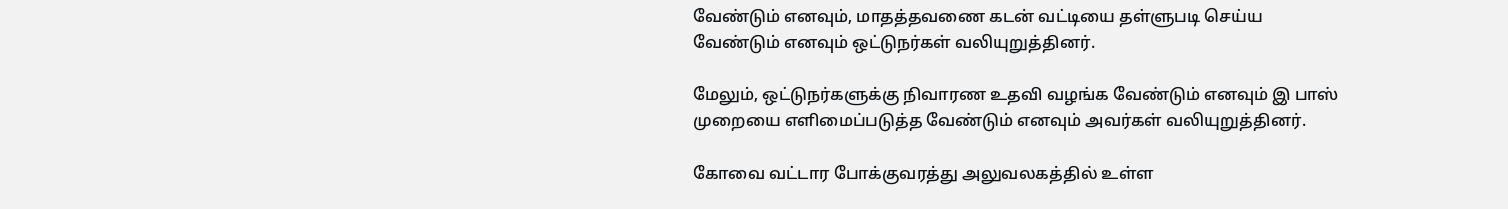வேண்டும் எனவும், மாதத்தவணை கடன் வட்டியை தள்ளுபடி செய்ய வேண்டும் எனவும் ஒட்டுநர்கள் வலியுறுத்தினர்.

மேலும், ஒட்டுநர்களுக்கு நிவாரண உதவி வழங்க வேண்டும் எனவும் இ பாஸ் முறையை எளிமைப்படுத்த வேண்டும் எனவும் அவர்கள் வலியுறுத்தினர்.

கோவை வட்டார போக்குவரத்து அலுவலகத்தில் உள்ள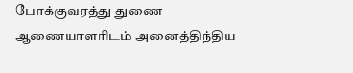போக்குவரத்து துணை ஆணையாளரிடம் அனைத்திந்திய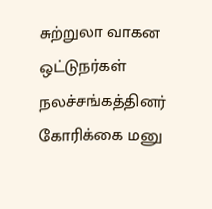சுற்றுலா வாகன ஒட்டுநர்கள் நலச்சங்கத்தினர் கோரிக்கை மனு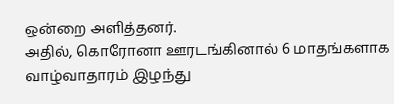ஒன்றை அளித்தனர்.
அதில், கொரோனா ஊரடங்கினால் 6 மாதங்களாக வாழ்வாதாரம் இழந்து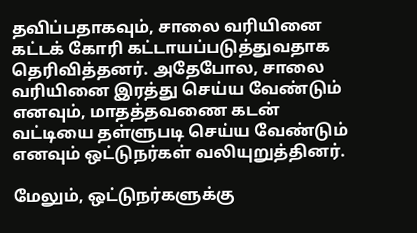தவிப்பதாகவும், சாலை வரியினை கட்டக் கோரி கட்டாயப்படுத்துவதாக தெரிவித்தனர். அதேபோல, சாலை வரியினை இரத்து செய்ய வேண்டும் எனவும், மாதத்தவணை கடன் வட்டியை தள்ளுபடி செய்ய வேண்டும் எனவும் ஒட்டுநர்கள் வலியுறுத்தினர்.

மேலும், ஒட்டுநர்களுக்கு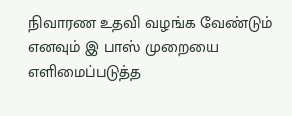நிவாரண உதவி வழங்க வேண்டும் எனவும் இ பாஸ் முறையை எளிமைப்படுத்த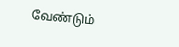வேண்டும்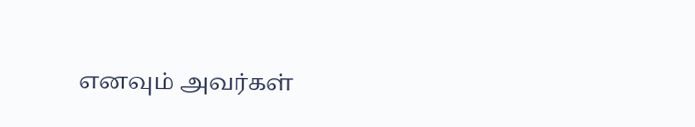எனவும் அவர்கள்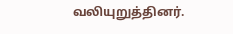வலியுறுத்தினர்.